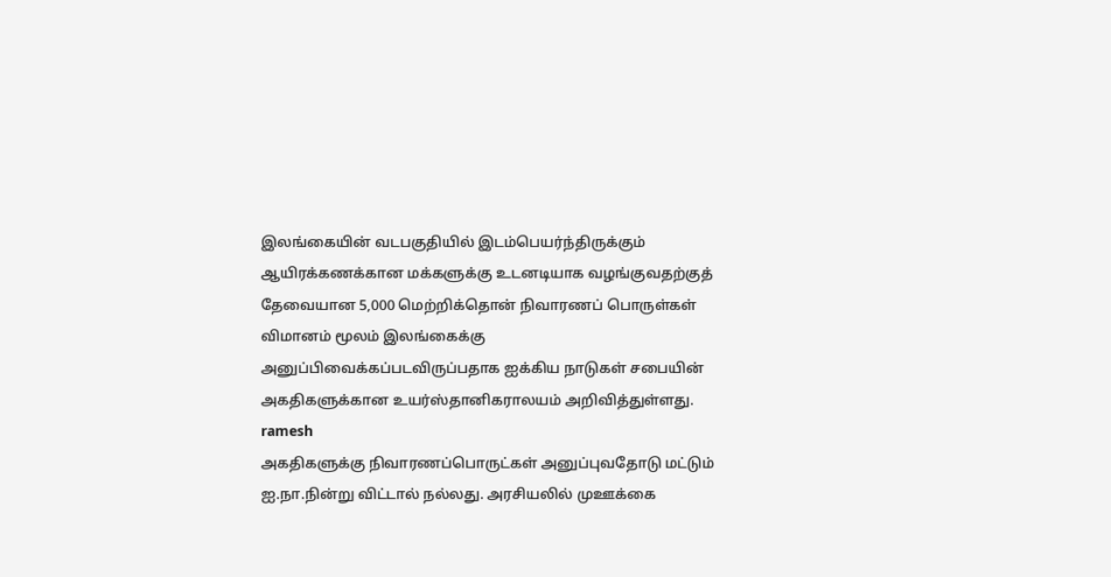இலங்கையின் வடபகுதியில் இடம்பெயர்ந்திருக்கும் ஆயிரக்கணக்கான மக்களுக்கு உடனடியாக வழங்குவதற்குத் தேவையான 5,000 மெற்றிக்தொன் நிவாரணப் பொருள்கள் விமானம் மூலம் இலங்கைக்கு அனுப்பிவைக்கப்படவிருப்பதாக ஐக்கிய நாடுகள் சபையின் அகதிகளுக்கான உயர்ஸ்தானிகராலயம் அறிவித்துள்ளது.
ramesh
அகதிகளுக்கு நிவாரணப்பொருட்கள் அனுப்புவதோடு மட்டும் ஐ.நா.நின்று விட்டால் நல்லது. அரசியலில் முஊக்கை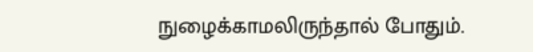நுழைக்காமலிருந்தால் போதும்.